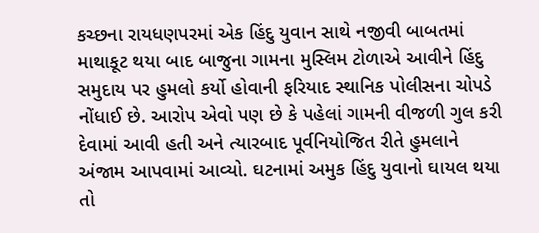કચ્છના રાયધણપરમાં એક હિંદુ યુવાન સાથે નજીવી બાબતમાં માથાકૂટ થયા બાદ બાજુના ગામના મુસ્લિમ ટોળાએ આવીને હિંદુ સમુદાય પર હુમલો કર્યો હોવાની ફરિયાદ સ્થાનિક પોલીસના ચોપડે નોંધાઈ છે. આરોપ એવો પણ છે કે પહેલાં ગામની વીજળી ગુલ કરી દેવામાં આવી હતી અને ત્યારબાદ પૂર્વનિયોજિત રીતે હુમલાને અંજામ આપવામાં આવ્યો. ઘટનામાં અમુક હિંદુ યુવાનો ઘાયલ થયા તો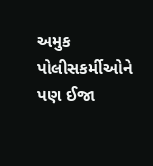અમુક પોલીસકર્મીઓને પણ ઈજા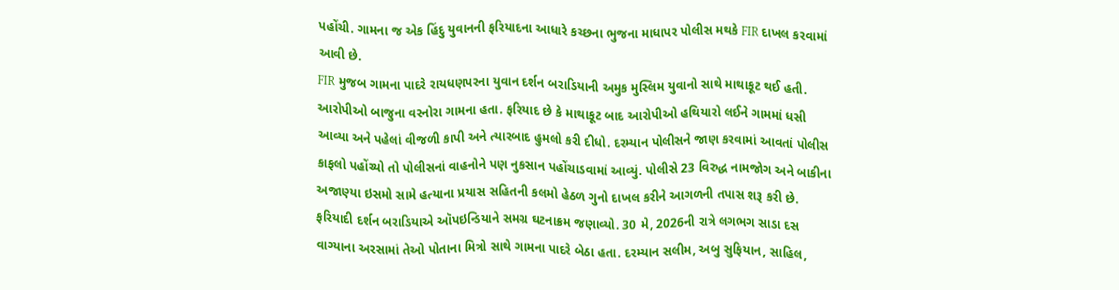પહોંચી. ગામના જ એક હિંદુ યુવાનની ફરિયાદના આધારે કચ્છના ભુજના માધાપર પોલીસ મથકે FIR દાખલ કરવામાં આવી છે.
FIR મુજબ ગામના પાદરે રાયધણપરના યુવાન દર્શન બરાડિયાની અમુક મુસ્લિમ યુવાનો સાથે માથાકૂટ થઈ હતી. આરોપીઓ બાજુના વરનોરા ગામના હતા. ફરિયાદ છે કે માથાકૂટ બાદ આરોપીઓ હથિયારો લઈને ગામમાં ધસી આવ્યા અને પહેલાં વીજળી કાપી અને ત્યારબાદ હુમલો કરી દીધો. દરમ્યાન પોલીસને જાણ કરવામાં આવતાં પોલીસ કાફલો પહોંચ્યો તો પોલીસનાં વાહનોને પણ નુકસાન પહોંચાડવામાં આવ્યું. પોલીસે 23 વિરુદ્ધ નામજોગ અને બાકીના અજાણ્યા ઇસમો સામે હત્યાના પ્રયાસ સહિતની કલમો હેઠળ ગુનો દાખલ કરીને આગળની તપાસ શરૂ કરી છે.
ફરિયાદી દર્શન બરાડિયાએ ઑપઇન્ડિયાને સમગ્ર ઘટનાક્રમ જણાવ્યો. 30 મે, 2026ની રાત્રે લગભગ સાડા દસ વાગ્યાના અરસામાં તેઓ પોતાના મિત્રો સાથે ગામના પાદરે બેઠા હતા. દરમ્યાન સલીમ, અબુ સુફિયાન, સાહિલ,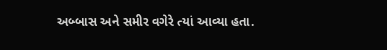અબ્બાસ અને સમીર વગેરે ત્યાં આવ્યા હતા.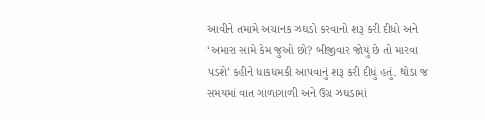આવીને તમામે અચાનક ઝઘડો કરવાનો શરૂ કરી દીધો અને ‘અમારા સામે કેમ જુઓ છો? બીજીવાર જોયું છે તો મારવા પડશે’ કહીને ધાકધમકી આપવાનું શરૂ કરી દીધું હતું. થોડા જ સમયમાં વાત ગાળાગાળી અને ઉગ્ર ઝઘડામાં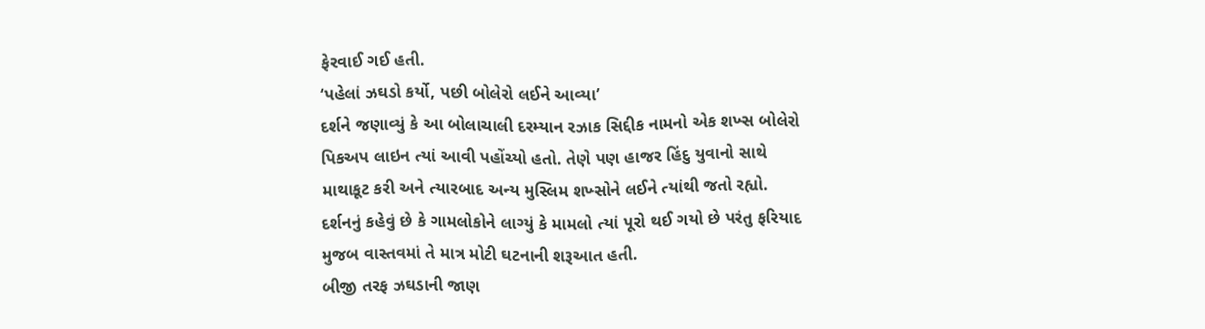ફેરવાઈ ગઈ હતી.
‘પહેલાં ઝઘડો કર્યો, પછી બોલેરો લઈને આવ્યા’
દર્શને જણાવ્યું કે આ બોલાચાલી દરમ્યાન રઝાક સિદ્દીક નામનો એક શખ્સ બોલેરો પિકઅપ લાઇન ત્યાં આવી પહોંચ્યો હતો. તેણે પણ હાજર હિંદુ યુવાનો સાથે માથાકૂટ કરી અને ત્યારબાદ અન્ય મુસ્લિમ શખ્સોને લઈને ત્યાંથી જતો રહ્યો. દર્શનનું કહેવું છે કે ગામલોકોને લાગ્યું કે મામલો ત્યાં પૂરો થઈ ગયો છે પરંતુ ફરિયાદ મુજબ વાસ્તવમાં તે માત્ર મોટી ઘટનાની શરૂઆત હતી.
બીજી તરફ ઝઘડાની જાણ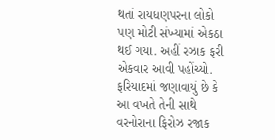થતાં રાયધણપરના લોકો પણ મોટી સંખ્યામાં એકઠા થઈ ગયા. અહીં રઝાક ફરી એકવાર આવી પહોંચ્યો. ફરિયાદમાં જણાવાયું છે કે આ વખતે તેની સાથે વરનોરાના ફિરોઝ રજાક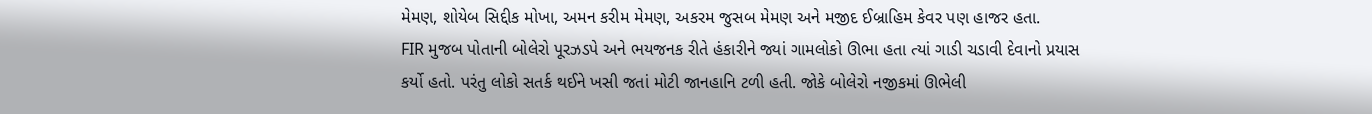મેમણ, શોયેબ સિદ્દીક મોખા, અમન કરીમ મેમણ, અકરમ જુસબ મેમણ અને મજીદ ઈબ્રાહિમ કેવર પણ હાજર હતા.
FIR મુજબ પોતાની બોલેરો પૂરઝડપે અને ભયજનક રીતે હંકારીને જ્યાં ગામલોકો ઊભા હતા ત્યાં ગાડી ચડાવી દેવાનો પ્રયાસ કર્યો હતો. પરંતુ લોકો સતર્ક થઈને ખસી જતાં મોટી જાનહાનિ ટળી હતી. જોકે બોલેરો નજીકમાં ઊભેલી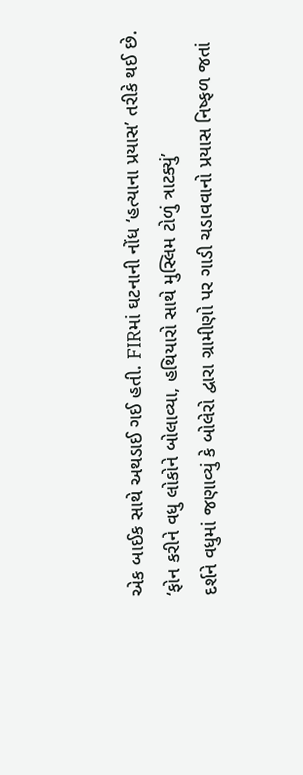એક બાઈક સાથે અથડાઈ ગઈ હતી. FIRમાં ઘટનાની નોંધ ‘હત્યાના પ્રયાસ’ તરીકે થઈ છે.
‘ફોન કરીને વધુ લોકોને બોલાવ્યા, હથિયારો સાથે મુસ્લિમ ટોળું ત્રાટક્યું’
દર્શને વધુમાં જણાવ્યું કે બોલેરો દ્વારા ગ્રામીણો પર ગાડી ચડાવવાનો પ્રયાસ નિષ્ફળ જતાં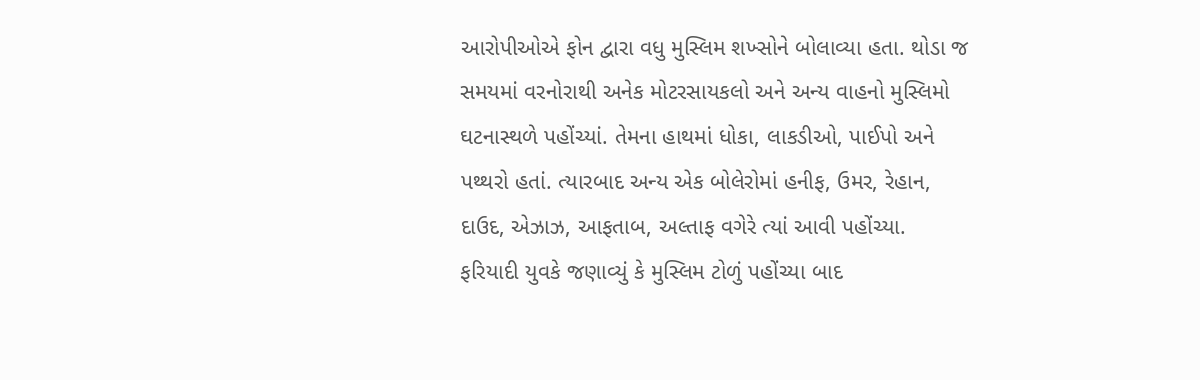આરોપીઓએ ફોન દ્વારા વધુ મુસ્લિમ શખ્સોને બોલાવ્યા હતા. થોડા જ સમયમાં વરનોરાથી અનેક મોટરસાયકલો અને અન્ય વાહનો મુસ્લિમો ઘટનાસ્થળે પહોંચ્યાં. તેમના હાથમાં ધોકા, લાકડીઓ, પાઈપો અને પથ્થરો હતાં. ત્યારબાદ અન્ય એક બોલેરોમાં હનીફ, ઉમર, રેહાન, દાઉદ, એઝાઝ, આફતાબ, અલ્તાફ વગેરે ત્યાં આવી પહોંચ્યા.
ફરિયાદી યુવકે જણાવ્યું કે મુસ્લિમ ટોળું પહોંચ્યા બાદ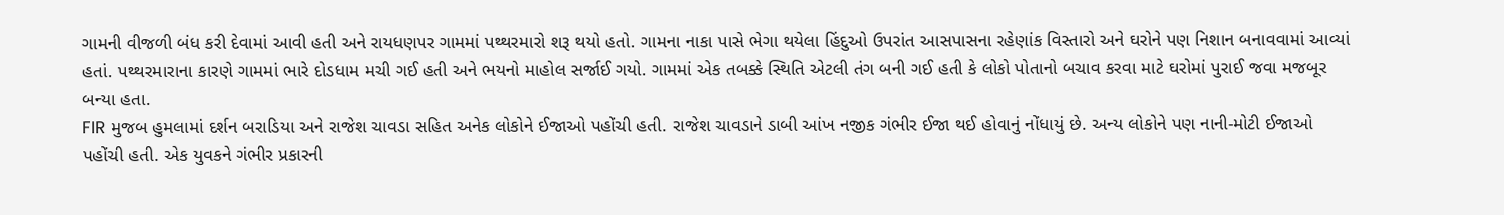ગામની વીજળી બંધ કરી દેવામાં આવી હતી અને રાયધણપર ગામમાં પથ્થરમારો શરૂ થયો હતો. ગામના નાકા પાસે ભેગા થયેલા હિંદુઓ ઉપરાંત આસપાસના રહેણાંક વિસ્તારો અને ઘરોને પણ નિશાન બનાવવામાં આવ્યાં હતાં. પથ્થરમારાના કારણે ગામમાં ભારે દોડધામ મચી ગઈ હતી અને ભયનો માહોલ સર્જાઈ ગયો. ગામમાં એક તબક્કે સ્થિતિ એટલી તંગ બની ગઈ હતી કે લોકો પોતાનો બચાવ કરવા માટે ઘરોમાં પુરાઈ જવા મજબૂર બન્યા હતા.
FIR મુજબ હુમલામાં દર્શન બરાડિયા અને રાજેશ ચાવડા સહિત અનેક લોકોને ઈજાઓ પહોંચી હતી. રાજેશ ચાવડાને ડાબી આંખ નજીક ગંભીર ઈજા થઈ હોવાનું નોંધાયું છે. અન્ય લોકોને પણ નાની-મોટી ઈજાઓ પહોંચી હતી. એક યુવકને ગંભીર પ્રકારની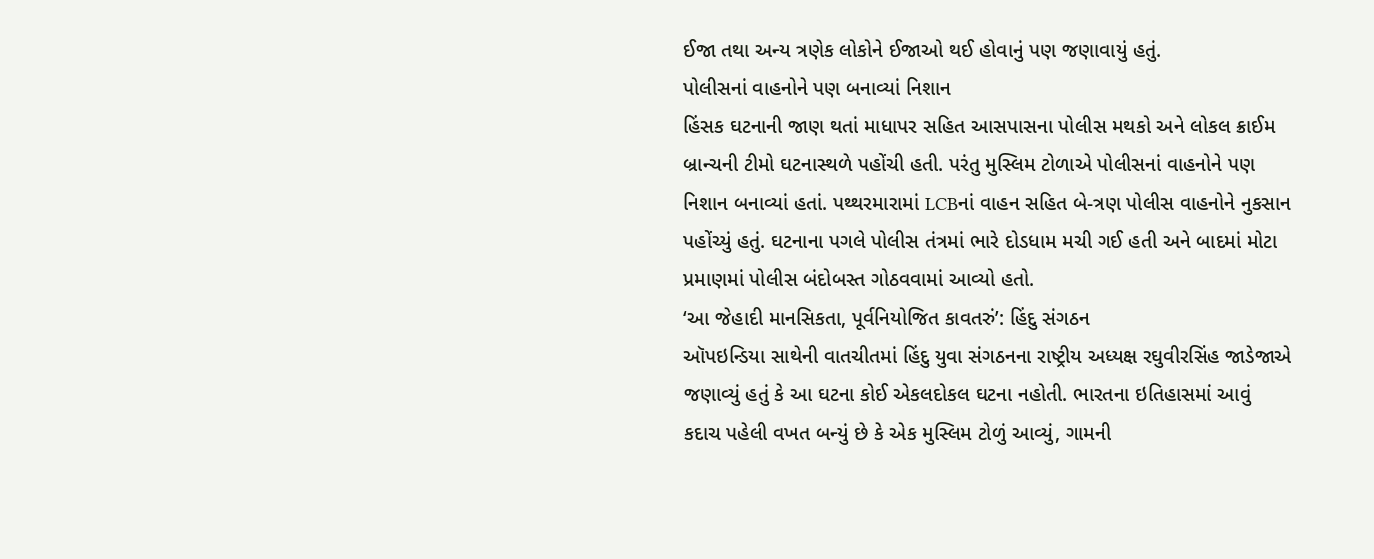ઈજા તથા અન્ય ત્રણેક લોકોને ઈજાઓ થઈ હોવાનું પણ જણાવાયું હતું.
પોલીસનાં વાહનોને પણ બનાવ્યાં નિશાન
હિંસક ઘટનાની જાણ થતાં માધાપર સહિત આસપાસના પોલીસ મથકો અને લોકલ ક્રાઈમ બ્રાન્ચની ટીમો ઘટનાસ્થળે પહોંચી હતી. પરંતુ મુસ્લિમ ટોળાએ પોલીસનાં વાહનોને પણ નિશાન બનાવ્યાં હતાં. પથ્થરમારામાં LCBનાં વાહન સહિત બે-ત્રણ પોલીસ વાહનોને નુકસાન પહોંચ્યું હતું. ઘટનાના પગલે પોલીસ તંત્રમાં ભારે દોડધામ મચી ગઈ હતી અને બાદમાં મોટા પ્રમાણમાં પોલીસ બંદોબસ્ત ગોઠવવામાં આવ્યો હતો.
‘આ જેહાદી માનસિકતા, પૂર્વનિયોજિત કાવતરું’: હિંદુ સંગઠન
ઑપઇન્ડિયા સાથેની વાતચીતમાં હિંદુ યુવા સંગઠનના રાષ્ટ્રીય અધ્યક્ષ રઘુવીરસિંહ જાડેજાએ જણાવ્યું હતું કે આ ઘટના કોઈ એકલદોકલ ઘટના નહોતી. ભારતના ઇતિહાસમાં આવું કદાચ પહેલી વખત બન્યું છે કે એક મુસ્લિમ ટોળું આવ્યું, ગામની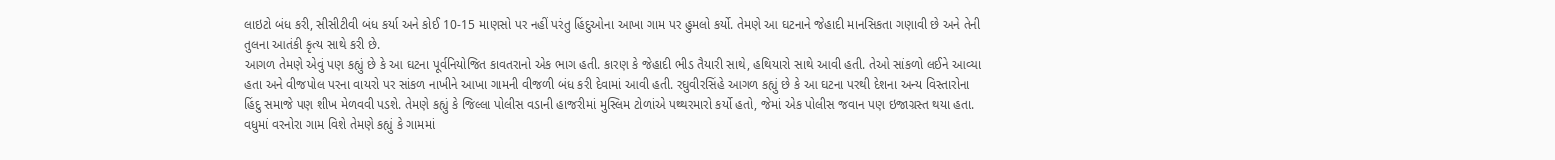લાઇટો બંધ કરી, સીસીટીવી બંધ કર્યા અને કોઈ 10-15 માણસો પર નહીં પરંતુ હિંદુઓના આખા ગામ પર હુમલો કર્યો. તેમણે આ ઘટનાને જેહાદી માનસિકતા ગણાવી છે અને તેની તુલના આતંકી કૃત્ય સાથે કરી છે.
આગળ તેમણે એવું પણ કહ્યું છે કે આ ઘટના પૂર્વનિયોજિત કાવતરાનો એક ભાગ હતી. કારણ કે જેહાદી ભીડ તૈયારી સાથે, હથિયારો સાથે આવી હતી. તેઓ સાંકળો લઈને આવ્યા હતા અને વીજપોલ પરના વાયરો પર સાંકળ નાખીને આખા ગામની વીજળી બંધ કરી દેવામાં આવી હતી. રઘુવીરસિંહે આગળ કહ્યું છે કે આ ઘટના પરથી દેશના અન્ય વિસ્તારોના હિંદુ સમાજે પણ શીખ મેળવવી પડશે. તેમણે કહ્યું કે જિલ્લા પોલીસ વડાની હાજરીમાં મુસ્લિમ ટોળાંએ પથ્થરમારો કર્યો હતો, જેમાં એક પોલીસ જવાન પણ ઇજાગ્રસ્ત થયા હતા.
વધુમાં વરનોરા ગામ વિશે તેમણે કહ્યું કે ગામમાં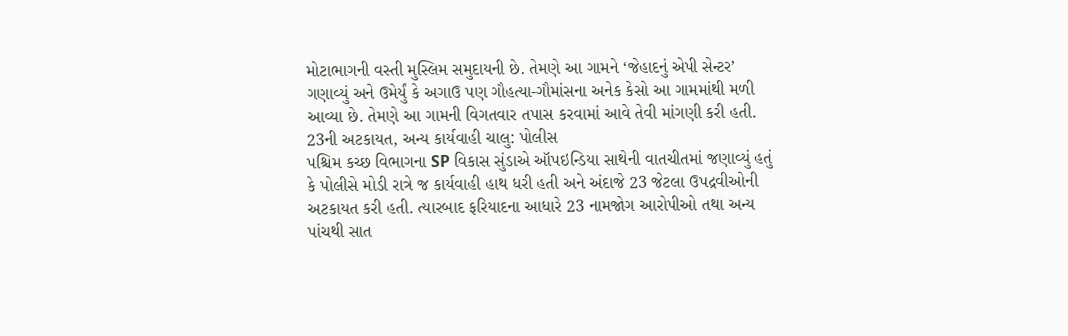મોટાભાગની વસ્તી મુસ્લિમ સમુદાયની છે. તેમણે આ ગામને ‘જેહાદનું એપી સેન્ટર’ ગણાવ્યું અને ઉમેર્યું કે અગાઉ પણ ગૌહત્યા-ગૌમાંસના અનેક કેસો આ ગામમાંથી મળી આવ્યા છે. તેમણે આ ગામની વિગતવાર તપાસ કરવામાં આવે તેવી માંગણી કરી હતી.
23ની અટકાયત, અન્ય કાર્યવાહી ચાલુ: પોલીસ
પશ્ચિમ કચ્છ વિભાગના SP વિકાસ સુંડાએ ઑપઇન્ડિયા સાથેની વાતચીતમાં જણાવ્યું હતું કે પોલીસે મોડી રાત્રે જ કાર્યવાહી હાથ ધરી હતી અને અંદાજે 23 જેટલા ઉપદ્રવીઓની અટકાયત કરી હતી. ત્યારબાદ ફરિયાદના આધારે 23 નામજોગ આરોપીઓ તથા અન્ય પાંચથી સાત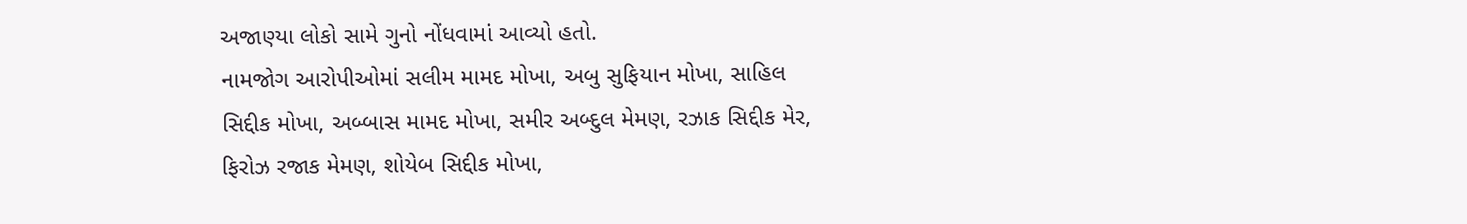અજાણ્યા લોકો સામે ગુનો નોંધવામાં આવ્યો હતો.
નામજોગ આરોપીઓમાં સલીમ મામદ મોખા, અબુ સુફિયાન મોખા, સાહિલ સિદ્દીક મોખા, અબ્બાસ મામદ મોખા, સમીર અબ્દુલ મેમણ, રઝાક સિદ્દીક મેર, ફિરોઝ રજાક મેમણ, શોયેબ સિદ્દીક મોખા,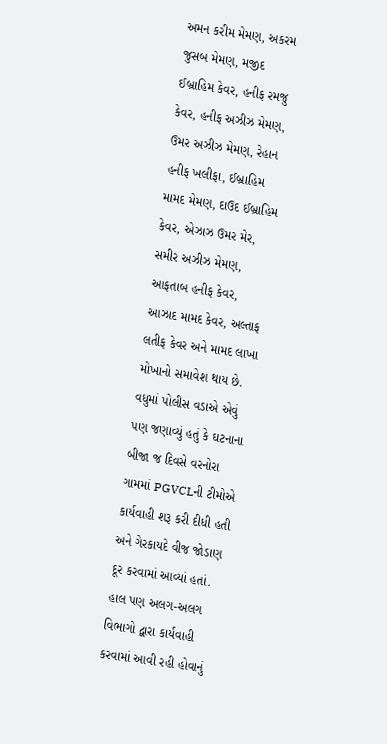અમન કરીમ મેમણ, અકરમ જુસબ મેમણ, મજીદ ઈબ્રાહિમ કેવર, હનીફ રમજુ કેવર, હનીફ અઝીઝ મેમણ, ઉમર અઝીઝ મેમણ, રેહાન હનીફ ખલીફા, ઈબ્રાહિમ મામદ મેમણ, દાઉદ ઈબ્રાહિમ કેવર, એઝાઝ ઉમર મેર, સમીર અઝીઝ મેમણ, આફતાબ હનીફ કેવર, આઝાદ મામદ કેવર, અલ્તાફ લતીફ કેવર અને મામદ લાખા મોખાનો સમાવેશ થાય છે.
વધુમાં પોલીસ વડાએ એવું પણ જણાવ્યું હતું કે ઘટનાના બીજા જ દિવસે વરનોરા ગામમાં PGVCLની ટીમોએ કાર્યવાહી શરૂ કરી દીધી હતી અને ગેરકાયદે વીજ જોડાણ દૂર કરવામાં આવ્યાં હતાં. હાલ પણ અલગ-અલગ વિભાગો દ્વારા કાર્યવાહી કરવામાં આવી રહી હોવાનું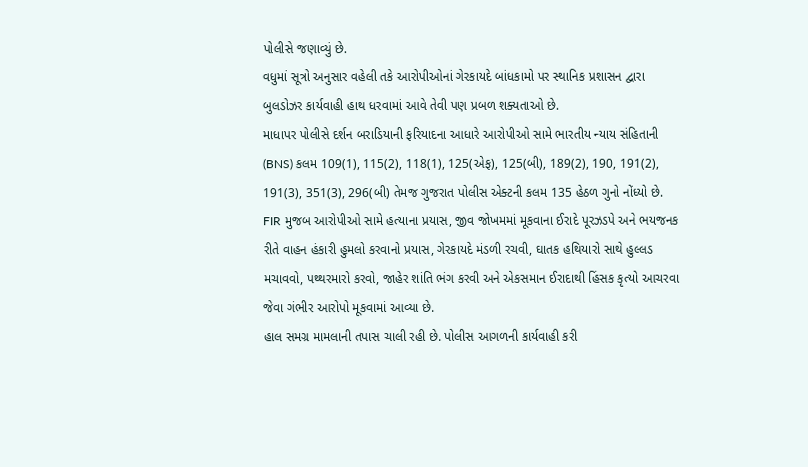પોલીસે જણાવ્યું છે.
વધુમાં સૂત્રો અનુસાર વહેલી તકે આરોપીઓનાં ગેરકાયદે બાંધકામો પર સ્થાનિક પ્રશાસન દ્વારા બુલડોઝર કાર્યવાહી હાથ ધરવામાં આવે તેવી પણ પ્રબળ શક્યતાઓ છે.
માધાપર પોલીસે દર્શન બરાડિયાની ફરિયાદના આધારે આરોપીઓ સામે ભારતીય ન્યાય સંહિતાની (BNS) કલમ 109(1), 115(2), 118(1), 125(એફ), 125(બી), 189(2), 190, 191(2), 191(3), 351(3), 296(બી) તેમજ ગુજરાત પોલીસ એક્ટની કલમ 135 હેઠળ ગુનો નોંધ્યો છે. FIR મુજબ આરોપીઓ સામે હત્યાના પ્રયાસ, જીવ જોખમમાં મૂકવાના ઈરાદે પૂરઝડપે અને ભયજનક રીતે વાહન હંકારી હુમલો કરવાનો પ્રયાસ, ગેરકાયદે મંડળી રચવી, ઘાતક હથિયારો સાથે હુલ્લડ મચાવવો, પથ્થરમારો કરવો, જાહેર શાંતિ ભંગ કરવી અને એકસમાન ઈરાદાથી હિંસક કૃત્યો આચરવા જેવા ગંભીર આરોપો મૂકવામાં આવ્યા છે.
હાલ સમગ્ર મામલાની તપાસ ચાલી રહી છે. પોલીસ આગળની કાર્યવાહી કરી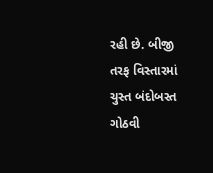રહી છે. બીજી તરફ વિસ્તારમાં ચુસ્ત બંદોબસ્ત ગોઠવી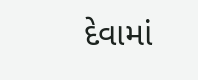દેવામાં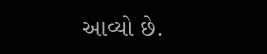આવ્યો છે.